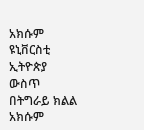አክሱም ዩኒቨርስቲ ኢትዮጵያ ውስጥ በትግራይ ክልል አክሱም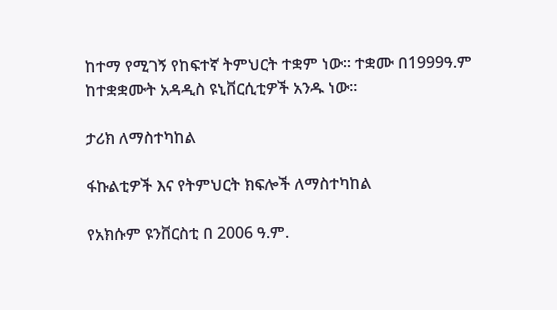ከተማ የሚገኝ የከፍተኛ ትምህርት ተቋም ነው። ተቋሙ በ1999ዓ.ም ከተቋቋሙት አዳዲስ ዩኒቨርሲቲዎች አንዱ ነው።

ታሪክ ለማስተካከል

ፋኩልቲዎች እና የትምህርት ክፍሎች ለማስተካከል

የአክሱም ዩንቨርስቲ በ 2006 ዓ.ም.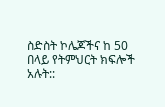ስድስት ኮሌጆችና ከ 50 በላይ የትምህርት ክፍሎች አሉት::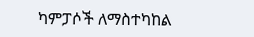ካምፓሶች ለማስተካከል